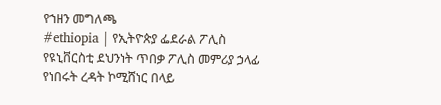የኀዘን መግለጫ
#ethiopia | የኢትዮጵያ ፌደራል ፖሊስ የዩኒቨርስቲ ደህንነት ጥበቃ ፖሊስ መምሪያ ኃላፊ የነበሩት ረዳት ኮሚሸነር በላይ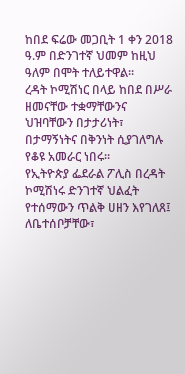ከበደ ፍሬው መጋቢት 1 ቀን 2018 ዓ.ም በድንገተኛ ህመም ከዚህ ዓለም በሞት ተለይተዋል።
ረዳት ኮሚሽነር በላይ ከበደ በሥራ ዘመናቸው ተቋማቸውንና ህዝባቸውን በታታሪነት፣ በታማኝነትና በቅንነት ሲያገለግሉ የቆዩ አመራር ነበሩ።
የኢትዮጵያ ፌደራል ፖሊስ በረዳት ኮሚሽነሩ ድንገተኛ ህልፈት የተሰማውን ጥልቅ ሀዘን እየገለጸ፤ ለቤተሰቦቻቸው፣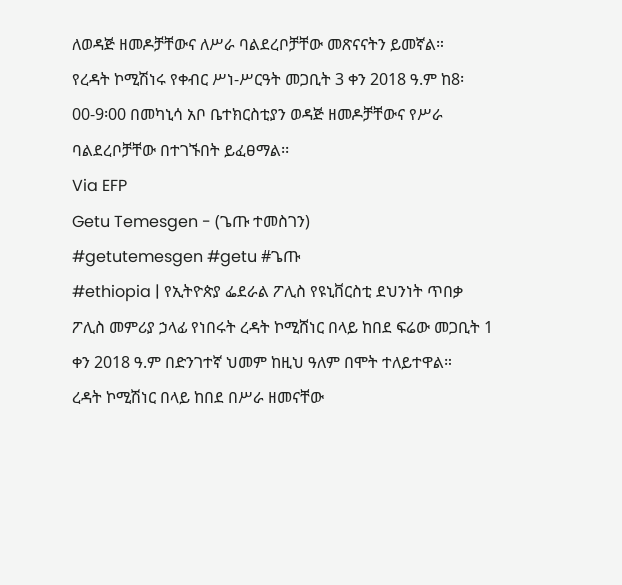ለወዳጅ ዘመዶቻቸውና ለሥራ ባልደረቦቻቸው መጽናናትን ይመኛል።
የረዳት ኮሚሽነሩ የቀብር ሥነ-ሥርዓት መጋቢት 3 ቀን 2018 ዓ.ም ከ8፡00-9፡00 በመካኒሳ አቦ ቤተክርስቲያን ወዳጅ ዘመዶቻቸውና የሥራ ባልደረቦቻቸው በተገኙበት ይፈፀማል፡፡
Via EFP
Getu Temesgen - (ጌጡ ተመስገን)
#getutemesgen #getu #ጌጡ
#ethiopia | የኢትዮጵያ ፌደራል ፖሊስ የዩኒቨርስቲ ደህንነት ጥበቃ ፖሊስ መምሪያ ኃላፊ የነበሩት ረዳት ኮሚሸነር በላይ ከበደ ፍሬው መጋቢት 1 ቀን 2018 ዓ.ም በድንገተኛ ህመም ከዚህ ዓለም በሞት ተለይተዋል።
ረዳት ኮሚሽነር በላይ ከበደ በሥራ ዘመናቸው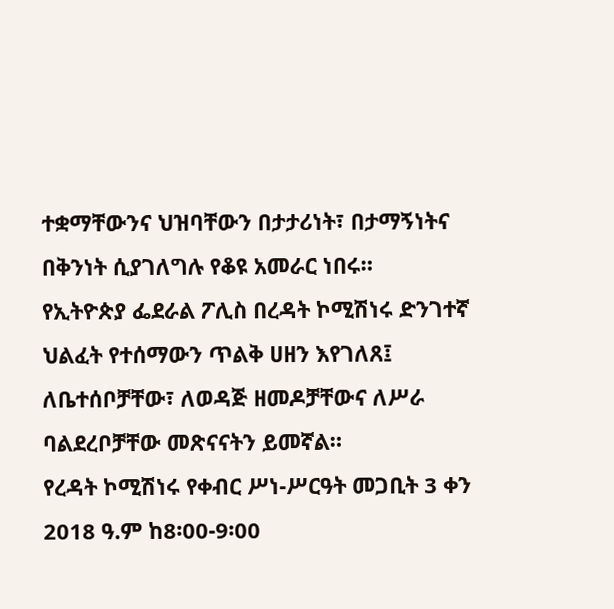ተቋማቸውንና ህዝባቸውን በታታሪነት፣ በታማኝነትና በቅንነት ሲያገለግሉ የቆዩ አመራር ነበሩ።
የኢትዮጵያ ፌደራል ፖሊስ በረዳት ኮሚሽነሩ ድንገተኛ ህልፈት የተሰማውን ጥልቅ ሀዘን እየገለጸ፤ ለቤተሰቦቻቸው፣ ለወዳጅ ዘመዶቻቸውና ለሥራ ባልደረቦቻቸው መጽናናትን ይመኛል።
የረዳት ኮሚሽነሩ የቀብር ሥነ-ሥርዓት መጋቢት 3 ቀን 2018 ዓ.ም ከ8፡00-9፡00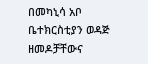በመካኒሳ አቦ ቤተክርስቲያን ወዳጅ ዘመዶቻቸውና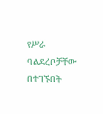የሥራ ባልደረቦቻቸው በተገኙበት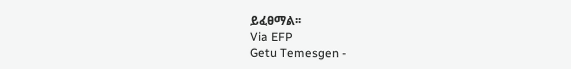ይፈፀማል፡፡
Via EFP
Getu Temesgen -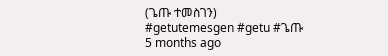(ጌጡ ተመስገን)
#getutemesgen #getu #ጌጡ
5 months ago